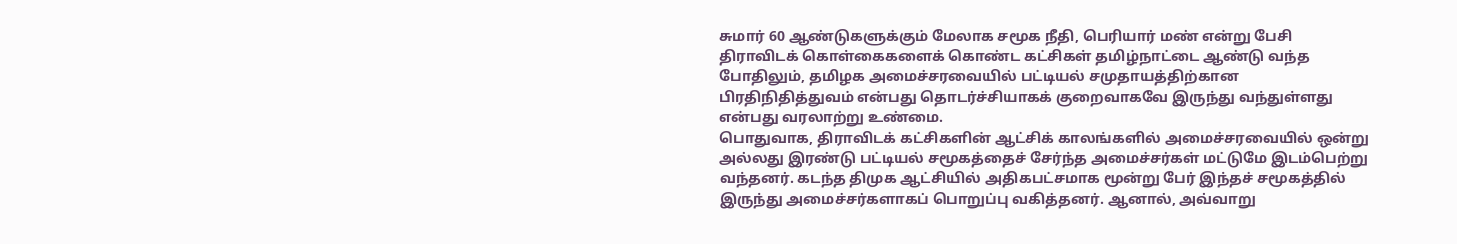சுமார் 60 ஆண்டுகளுக்கும் மேலாக சமூக நீதி, பெரியார் மண் என்று பேசி திராவிடக் கொள்கைகளைக் கொண்ட கட்சிகள் தமிழ்நாட்டை ஆண்டு வந்த போதிலும், தமிழக அமைச்சரவையில் பட்டியல் சமுதாயத்திற்கான பிரதிநிதித்துவம் என்பது தொடர்ச்சியாகக் குறைவாகவே இருந்து வந்துள்ளது என்பது வரலாற்று உண்மை.
பொதுவாக, திராவிடக் கட்சிகளின் ஆட்சிக் காலங்களில் அமைச்சரவையில் ஒன்று அல்லது இரண்டு பட்டியல் சமூகத்தைச் சேர்ந்த அமைச்சர்கள் மட்டுமே இடம்பெற்று வந்தனர். கடந்த திமுக ஆட்சியில் அதிகபட்சமாக மூன்று பேர் இந்தச் சமூகத்தில் இருந்து அமைச்சர்களாகப் பொறுப்பு வகித்தனர். ஆனால், அவ்வாறு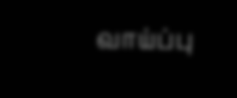வாய்ப்பு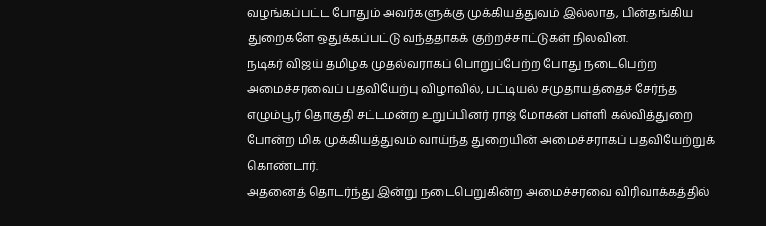வழங்கப்பட்ட போதும் அவர்களுக்கு முக்கியத்துவம் இல்லாத, பின்தங்கிய துறைகளே ஒதுக்கப்பட்டு வந்ததாகக் குற்றச்சாட்டுகள் நிலவின.
நடிகர் விஜய் தமிழக முதல்வராகப் பொறுப்பேற்ற போது நடைபெற்ற அமைச்சரவைப் பதவியேற்பு விழாவில், பட்டியல் சமுதாயத்தைச் சேர்ந்த எழும்பூர் தொகுதி சட்டமன்ற உறுப்பினர் ராஜ் மோகன் பள்ளி கல்வித்துறை போன்ற மிக முக்கியத்துவம் வாய்ந்த துறையின் அமைச்சராகப் பதவியேற்றுக் கொண்டார்.
அதனைத் தொடர்ந்து இன்று நடைபெறுகின்ற அமைச்சரவை விரிவாக்கத்தில்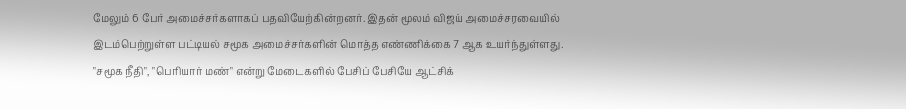மேலும் 6 பேர் அமைச்சர்களாகப் பதவியேற்கின்றனர். இதன் மூலம் விஜய் அமைச்சரவையில் இடம்பெற்றுள்ள பட்டியல் சமூக அமைச்சர்களின் மொத்த எண்ணிக்கை 7 ஆக உயர்ந்துள்ளது.
"சமூக நீதி", "பெரியார் மண்" என்று மேடைகளில் பேசிப் பேசியே ஆட்சிக்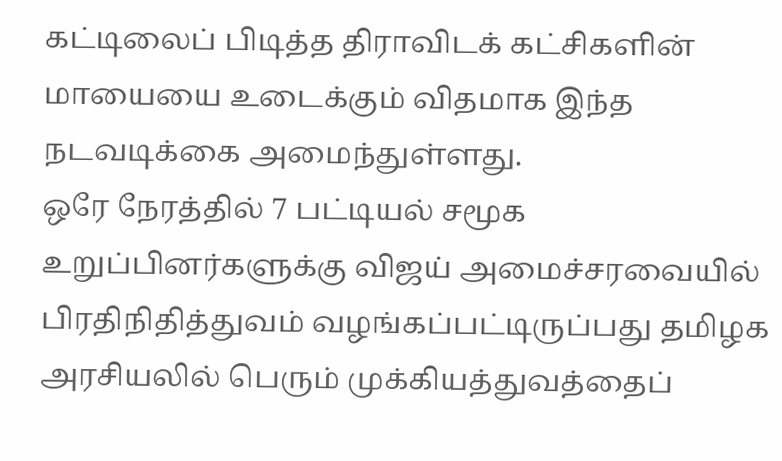கட்டிலைப் பிடித்த திராவிடக் கட்சிகளின் மாயையை உடைக்கும் விதமாக இந்த நடவடிக்கை அமைந்துள்ளது.
ஒரே நேரத்தில் 7 பட்டியல் சமூக உறுப்பினர்களுக்கு விஜய் அமைச்சரவையில் பிரதிநிதித்துவம் வழங்கப்பட்டிருப்பது தமிழக அரசியலில் பெரும் முக்கியத்துவத்தைப்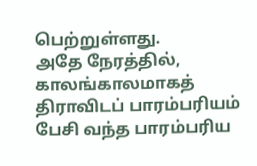பெற்றுள்ளது.
அதே நேரத்தில், காலங்காலமாகத் திராவிடப் பாரம்பரியம் பேசி வந்த பாரம்பரிய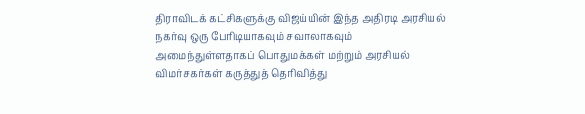திராவிடக் கட்சிகளுக்கு விஜய்யின் இந்த அதிரடி அரசியல் நகர்வு ஒரு பேரிடியாகவும் சவாலாகவும் அமைந்துள்ளதாகப் பொதுமக்கள் மற்றும் அரசியல் விமர்சகர்கள் கருத்துத் தெரிவித்து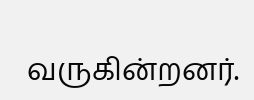வருகின்றனர்.